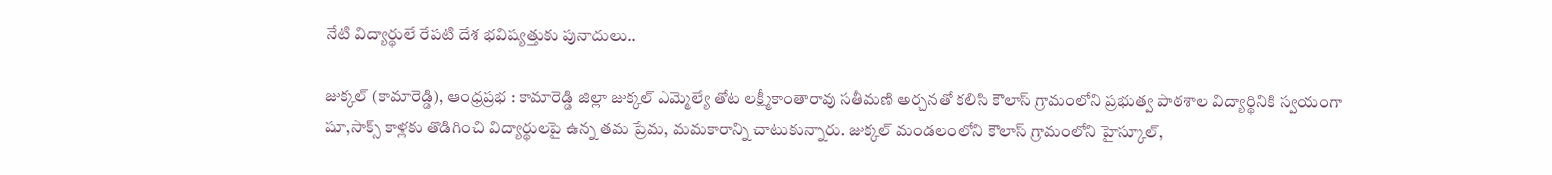నేటి విద్యార్థులే రేపటి దేశ భవిష్యత్తుకు పునాదులు..

జుక్కల్ (కామారెడ్డి), ఆంధ్రప్రభ : కామారెడ్డి జిల్లా జుక్కల్ ఎమ్మెల్యే తోట లక్ష్మీకాంతారావు సతీమణి అర్చనతో కలిసి కౌలాస్ గ్రామంలోని ప్రభుత్వ పాఠశాల విద్యార్థినికి స్వయంగా షూ,సాక్స్ కాళ్లకు తొడిగించి విద్యార్థులపై ఉన్న తమ ప్రేమ, మమకారాన్ని చాటుకున్నారు. జుక్కల్ మండలంలోని కౌలాస్ గ్రామంలోని హైస్కూల్,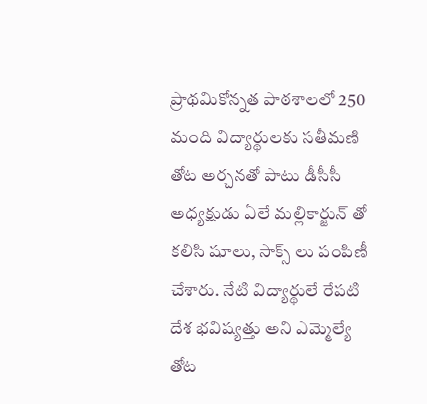ప్రాథమికోన్నత పాఠశాలలో 250 మంది విద్యార్థులకు సతీమణి తోట అర్చనతో పాటు డీసీసీ అధ్యక్షుడు ఏలే మల్లికార్జున్ తో కలిసి షూలు, సాక్స్ లు పంపిణీ చేశారు. నేటి విద్యార్థులే రేపటి దేశ భవిష్యత్తు అని ఎమ్మెల్యే తోట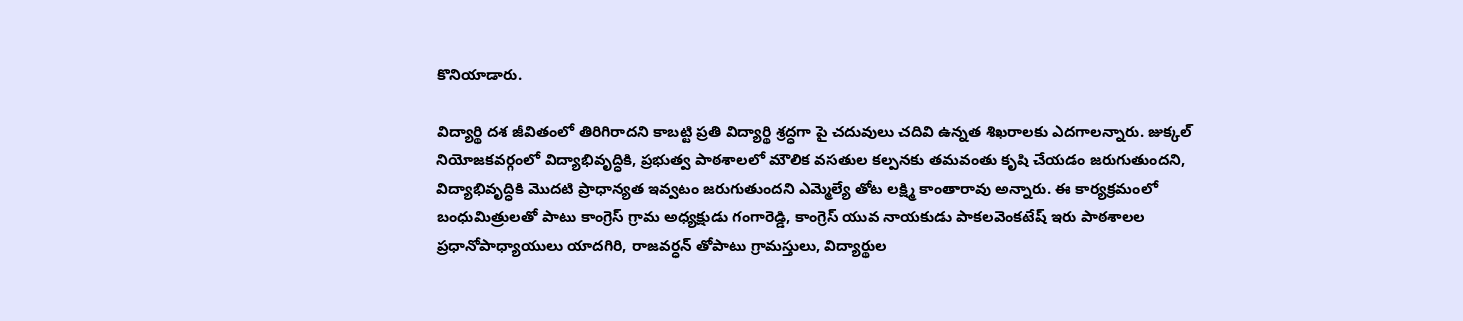కొనియాడారు.

విద్యార్థి దశ జీవితంలో తిరిగిరాదని కాబట్టి ప్రతి విద్యార్థి శ్రద్ధగా పై చదువులు చదివి ఉన్నత శిఖరాలకు ఎదగాలన్నారు. జుక్కల్ నియోజకవర్గంలో విద్యాభివృద్ధికి, ప్రభుత్వ పాఠశాలలో మౌలిక వసతుల కల్పనకు తమవంతు కృషి చేయడం జరుగుతుందని, విద్యాభివృద్ధికి మొదటి ప్రాధాన్యత ఇవ్వటం జరుగుతుందని ఎమ్మెల్యే తోట లక్ష్మి కాంతారావు అన్నారు. ఈ కార్యక్రమంలో బంధుమిత్రులతో పాటు కాంగ్రెస్ గ్రామ అధ్యక్షుడు గంగారెడ్డి, కాంగ్రెస్ యువ నాయకుడు పాకలవెంకటేష్ ఇరు పాఠశాలల ప్రధానోపాధ్యాయులు యాదగిరి, రాజవర్ధన్ తోపాటు గ్రామస్తులు, విద్యార్థుల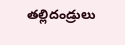తల్లిదండ్రులు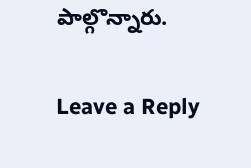పాల్గొన్నారు.

Leave a Reply